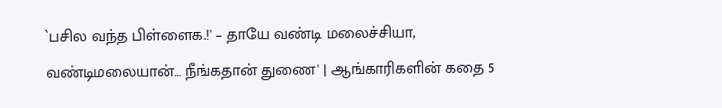`பசில வந்த பிள்ளைக.!' – தாயே வண்டி மலைச்சியா, வண்டிமலையான்… நீங்கதான் துணை' | ஆங்காரிகளின் கதை 5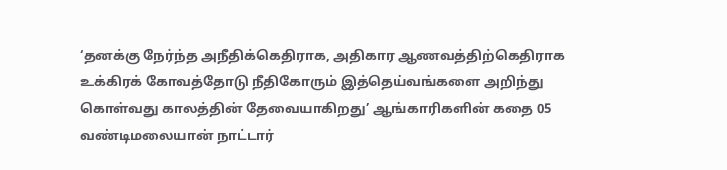‘தனக்கு நேர்ந்த அநீதிக்கெதிராக, அதிகார ஆணவத்திற்கெதிராக உக்கிரக் கோவத்தோடு நீதிகோரும் இத்தெய்வங்களை அறிந்து கொள்வது காலத்தின் தேவையாகிறது’ ஆங்காரிகளின் கதை 05 வண்டிமலையான் நாட்டார்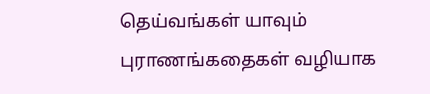தெய்வங்கள் யாவும் புராணங்கதைகள் வழியாக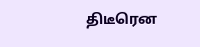திடீரென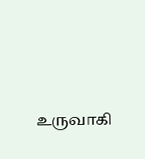உருவாகி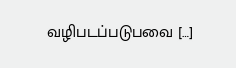வழிபடப்படுபவை […]